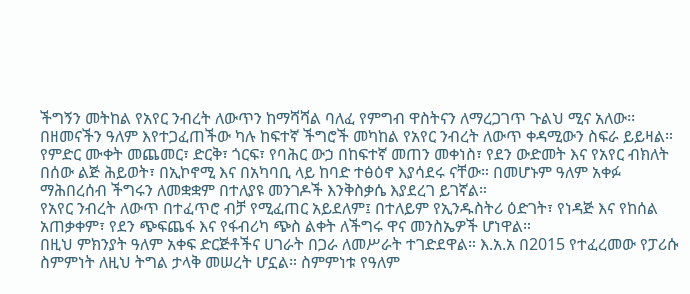ችግኝን መትከል የአየር ንብረት ለውጥን ከማሻሻል ባለፈ የምግብ ዋስትናን ለማረጋገጥ ጉልህ ሚና አለው፡፡ በዘመናችን ዓለም እየተጋፈጠችው ካሉ ከፍተኛ ችግሮች መካከል የአየር ንብረት ለውጥ ቀዳሚውን ስፍራ ይይዛል። የምድር ሙቀት መጨመር፣ ድርቅ፣ ጎርፍ፣ የባሕር ውኃ በከፍተኛ መጠን መቀነስ፣ የደን ውድመት እና የአየር ብክለት በሰው ልጅ ሕይወት፣ በኢኮኖሚ እና በአካባቢ ላይ ከባድ ተፅዕኖ እያሳደሩ ናቸው። በመሆኑም ዓለም አቀፉ ማሕበረሰብ ችግሩን ለመቋቋም በተለያዩ መንገዶች እንቅስቃሴ እያደረገ ይገኛል።
የአየር ንብረት ለውጥ በተፈጥሮ ብቻ የሚፈጠር አይደለም፤ በተለይም የኢንዱስትሪ ዕድገት፣ የነዳጅ እና የከሰል አጠቃቀም፣ የደን ጭፍጨፋ እና የፋብሪካ ጭስ ልቀት ለችግሩ ዋና መንስኤዎች ሆነዋል።
በዚህ ምክንያት ዓለም አቀፍ ድርጅቶችና ሀገራት በጋራ ለመሥራት ተገድደዋል። እ.አ.አ በ2015 የተፈረመው የፓሪሱ ስምምነት ለዚህ ትግል ታላቅ መሠረት ሆኗል። ስምምነቱ የዓለም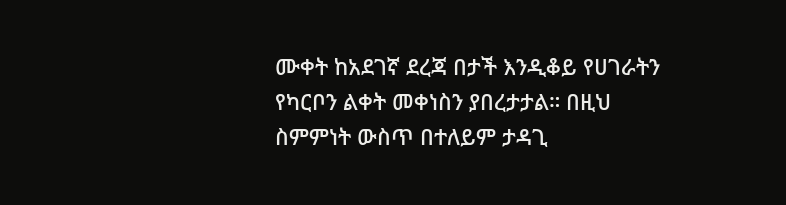ሙቀት ከአደገኛ ደረጃ በታች እንዲቆይ የሀገራትን የካርቦን ልቀት መቀነስን ያበረታታል። በዚህ ስምምነት ውስጥ በተለይም ታዳጊ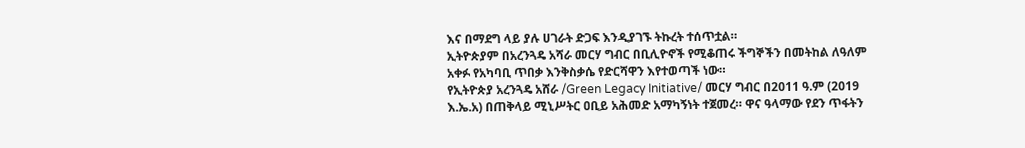እና በማደግ ላይ ያሉ ሀገራት ድጋፍ እንዲያገኙ ትኩረት ተሰጥቷል።
ኢትዮጵያም በአረንጓዴ አሻራ መርሃ ግብር በቢሊዮኖች የሚቆጠሩ ችግኞችን በመትከል ለዓለም አቀፉ የአካባቢ ጥበቃ እንቅስቃሴ የድርሻዋን እየተወጣች ነው።
የኢትዮጵያ አረንጓዴ አሸራ /Green Legacy Initiative/ መርሃ ግብር በ2011 ዓ.ም (2019 እ.ኤ.አ) በጠቅላይ ሚኒሥትር ዐቢይ አሕመድ አማካኝነት ተጀመረ። ዋና ዓላማው የደን ጥፋትን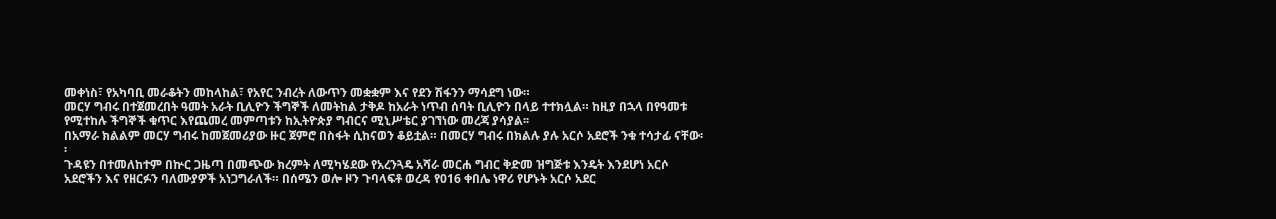መቀነስ፣ የአካባቢ መራቆትን መከላከል፣ የአየር ንብረት ለውጥን መቋቋም እና የደን ሽፋንን ማሳደግ ነው።
መርሃ ግብሩ በተጀመረበት ዓመት አራት ቢሊዮን ችግኞች ለመትከል ታቅዶ ከአራት ነጥብ ሰባት ቢሊዮን በላይ ተተክሏል። ከዚያ በኋላ በየዓመቱ የሚተከሉ ችግኞች ቁጥር እየጨመረ መምጣቱን ከኢትዮጵያ ግብርና ሚኒሥቴር ያገኘነው መረጃ ያሳያል፡፡
በአማራ ክልልም መርሃ ግብሩ ከመጀመሪያው ዙር ጀምሮ በስፋት ሲከናወን ቆይቷል። በመርሃ ግብሩ በክልሉ ያሉ አርሶ አደሮች ንቁ ተሳታፊ ናቸው፡፡
ጉዳዩን በተመለከተም በኵር ጋዜጣ በመጭው ክረምት ለሚካሄደው የአረንጓዴ አሻራ መርሐ ግብር ቅድመ ዝግጅቱ እንዴት እንደሆነ አርሶ አደሮችን እና የዘርፉን ባለሙያዎች አነጋግራለች። በሰሜን ወሎ ዞን ጉባላፍቶ ወረዳ የ016 ቀበሌ ነዋሪ የሆኑት አርሶ አደር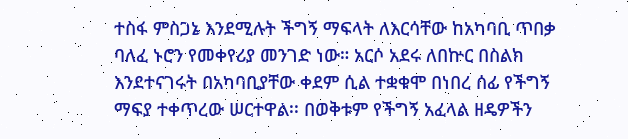ተስፋ ምስጋኔ እንደሚሉት ችግኝ ማፍላት ለእርሳቸው ከአካባቢ ጥበቃ ባለፈ ኑሮን የመቀየሪያ መንገድ ነው። አርሶ አደሩ ለበኵር በስልክ እንደተናገሩት በአካባቢያቸው ቀደም ሲል ተቋቁሞ በነበረ ሰፊ የችግኝ ማፍያ ተቀጥረው ሠርተዋል፡፡ በወቅቱም የችግኝ አፈላል ዘዴዎችን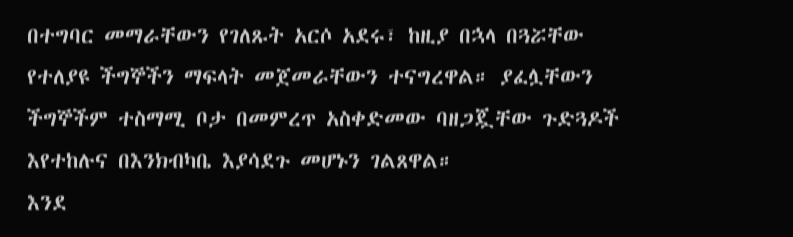በተግባር መማራቸውን የገለጹት አርሶ አደሩ፣ ከዚያ በኋላ በጓሯቸው የተለያዩ ችግኞችን ማፍላት መጀመራቸውን ተናግረዋል። ያፈሏቸውን ችግኞችም ተስማሚ ቦታ በመምረጥ አስቀድመው ባዘጋጇቸው ጉድጓዶች እየተከሉና በእንክብካቤ እያሳደጉ መሆኑን ገልጸዋል።
እንደ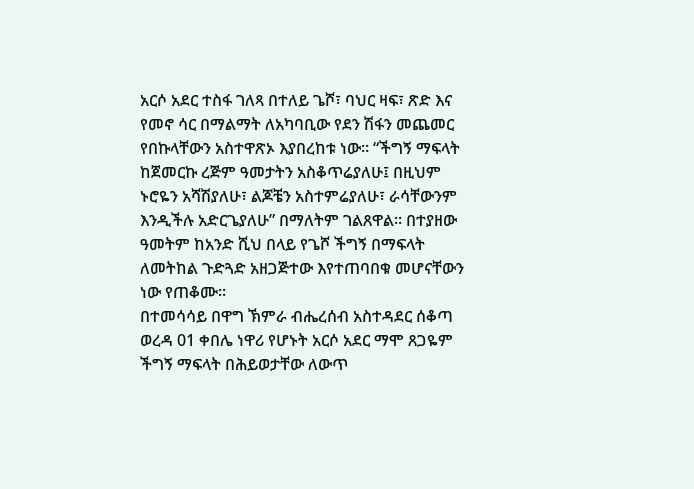አርሶ አደር ተስፋ ገለጻ በተለይ ጌሾ፣ ባህር ዛፍ፣ ጽድ እና የመኖ ሳር በማልማት ለአካባቢው የደን ሽፋን መጨመር የበኩላቸውን አስተዋጽኦ እያበረከቱ ነው። “ችግኝ ማፍላት ከጀመርኩ ረጅም ዓመታትን አስቆጥሬያለሁ፤ በዚህም ኑሮዬን አሻሽያለሁ፣ ልጆቼን አስተምሬያለሁ፣ ራሳቸውንም እንዲችሉ አድርጌያለሁ” በማለትም ገልጸዋል። በተያዘው ዓመትም ከአንድ ሺህ በላይ የጌሾ ችግኝ በማፍላት ለመትከል ጉድጓድ አዘጋጅተው እየተጠባበቁ መሆናቸውን ነው የጠቆሙ።
በተመሳሳይ በዋግ ኽምራ ብሔረሰብ አስተዳደር ሰቆጣ ወረዳ 01 ቀበሌ ነዋሪ የሆኑት አርሶ አደር ማሞ ጸጋዬም ችግኝ ማፍላት በሕይወታቸው ለውጥ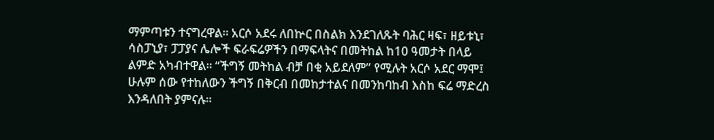ማምጣቱን ተናግረዋል። አርሶ አደሩ ለበኵር በስልክ እንደገለጹት ባሕር ዛፍ፣ ዘይቱኒ፣ ሳስፓኒያ፣ ፓፓያና ሌሎች ፍራፍሬዎችን በማፍላትና በመትከል ከ10 ዓመታት በላይ ልምድ አካብተዋል። “ችግኝ መትከል ብቻ በቂ አይደለም” የሚሉት አርሶ አደር ማሞ፤ ሁሉም ሰው የተከለውን ችግኝ በቅርብ በመከታተልና በመንከባከብ እስከ ፍሬ ማድረስ እንዳለበት ያምናሉ።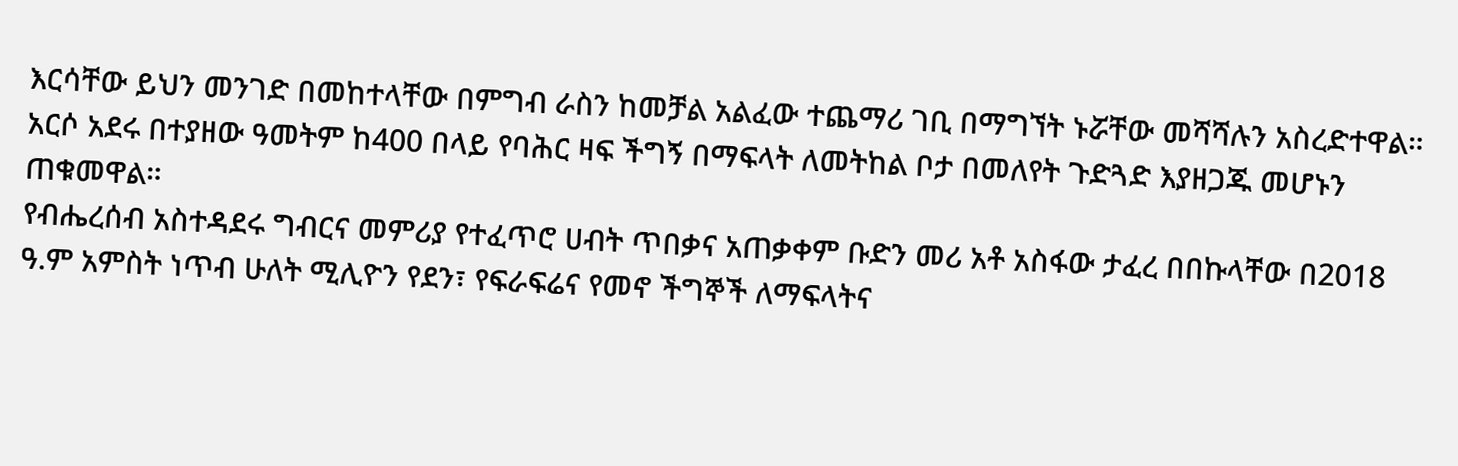እርሳቸው ይህን መንገድ በመከተላቸው በምግብ ራስን ከመቻል አልፈው ተጨማሪ ገቢ በማግኘት ኑሯቸው መሻሻሉን አስረድተዋል። አርሶ አደሩ በተያዘው ዓመትም ከ400 በላይ የባሕር ዛፍ ችግኝ በማፍላት ለመትከል ቦታ በመለየት ጉድጓድ እያዘጋጁ መሆኑን ጠቁመዋል።
የብሔረሰብ አስተዳደሩ ግብርና መምሪያ የተፈጥሮ ሀብት ጥበቃና አጠቃቀም ቡድን መሪ አቶ አስፋው ታፈረ በበኩላቸው በ2018 ዓ.ም አምስት ነጥብ ሁለት ሚሊዮን የደን፣ የፍራፍሬና የመኖ ችግኞች ለማፍላትና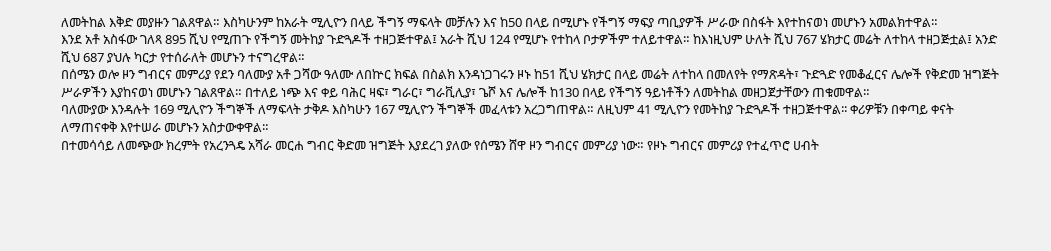ለመትከል እቅድ መያዙን ገልጸዋል። እስካሁንም ከአራት ሚሊዮን በላይ ችግኝ ማፍላት መቻሉን እና ከ50 በላይ በሚሆኑ የችግኝ ማፍያ ጣቢያዎች ሥራው በስፋት እየተከናወነ መሆኑን አመልክተዋል።
እንደ አቶ አስፋው ገለጻ 895 ሺህ የሚጠጉ የችግኝ መትከያ ጉድጓዶች ተዘጋጅተዋል፤ አራት ሺህ 124 የሚሆኑ የተከላ ቦታዎችም ተለይተዋል። ከእነዚህም ሁለት ሺህ 767 ሄክታር መሬት ለተከላ ተዘጋጅቷል፤ አንድ ሺህ 687 ያህሉ ካርታ የተሰራለት መሆኑን ተናግረዋል።
በሰሜን ወሎ ዞን ግብርና መምሪያ የደን ባለሙያ አቶ ጋሻው ዓለሙ ለበኵር ክፍል በስልክ እንዳነጋገሩን ዞኑ ከ51 ሺህ ሄክታር በላይ መሬት ለተከላ በመለየት የማጽዳት፣ ጉድጓድ የመቆፈርና ሌሎች የቅድመ ዝግጅት ሥራዎችን እያከናወነ መሆኑን ገልጸዋል። በተለይ ነጭ እና ቀይ ባሕር ዛፍ፣ ግራር፣ ግራቪሊያ፣ ጌሾ እና ሌሎች ከ130 በላይ የችግኝ ዓይነቶችን ለመትከል መዘጋጀታቸውን ጠቁመዋል።
ባለሙያው እንዳሉት 169 ሚሊዮን ችግኞች ለማፍላት ታቅዶ እስካሁን 167 ሚሊዮን ችግኞች መፈላቱን አረጋግጠዋል። ለዚህም 41 ሚሊዮን የመትከያ ጉድጓዶች ተዘጋጅተዋል፡፡ ቀሪዎቹን በቀጣይ ቀናት ለማጠናቀቅ እየተሠራ መሆኑን አስታውቀዋል።
በተመሳሳይ ለመጭው ክረምት የአረንጓዴ አሻራ መርሐ ግብር ቅድመ ዝግጅት እያደረገ ያለው የሰሜን ሸዋ ዞን ግብርና መምሪያ ነው። የዞኑ ግብርና መምሪያ የተፈጥሮ ሀብት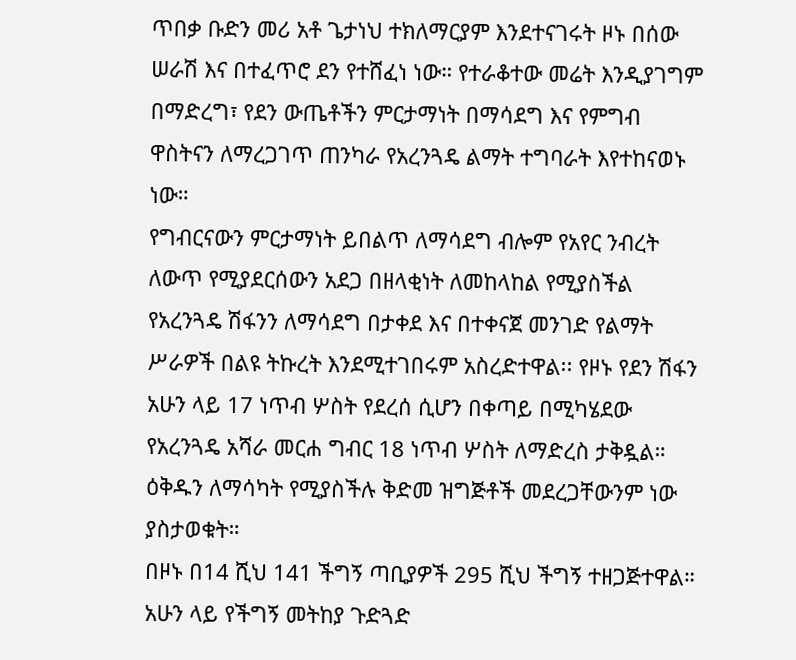ጥበቃ ቡድን መሪ አቶ ጌታነህ ተክለማርያም እንደተናገሩት ዞኑ በሰው ሠራሽ እና በተፈጥሮ ደን የተሸፈነ ነው። የተራቆተው መሬት እንዲያገግም በማድረግ፣ የደን ውጤቶችን ምርታማነት በማሳደግ እና የምግብ ዋስትናን ለማረጋገጥ ጠንካራ የአረንጓዴ ልማት ተግባራት እየተከናወኑ ነው።
የግብርናውን ምርታማነት ይበልጥ ለማሳደግ ብሎም የአየር ንብረት ለውጥ የሚያደርሰውን አደጋ በዘላቂነት ለመከላከል የሚያስችል የአረንጓዴ ሽፋንን ለማሳደግ በታቀደ እና በተቀናጀ መንገድ የልማት ሥራዎች በልዩ ትኩረት እንደሚተገበሩም አስረድተዋል፡፡ የዞኑ የደን ሽፋን አሁን ላይ 17 ነጥብ ሦስት የደረሰ ሲሆን በቀጣይ በሚካሄደው የአረንጓዴ አሻራ መርሐ ግብር 18 ነጥብ ሦስት ለማድረስ ታቅዷል። ዕቅዱን ለማሳካት የሚያስችሉ ቅድመ ዝግጅቶች መደረጋቸውንም ነው ያስታወቁት።
በዞኑ በ14 ሺህ 141 ችግኝ ጣቢያዎች 295 ሺህ ችግኝ ተዘጋጅተዋል። አሁን ላይ የችግኝ መትከያ ጉድጓድ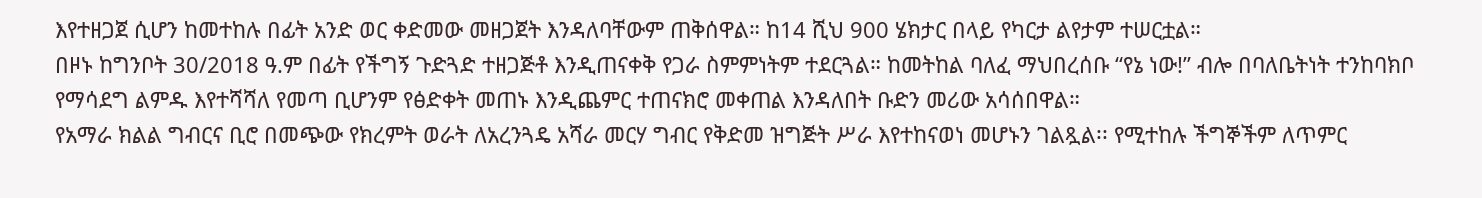እየተዘጋጀ ሲሆን ከመተከሉ በፊት አንድ ወር ቀድመው መዘጋጀት እንዳለባቸውም ጠቅሰዋል። ከ14 ሺህ 900 ሄክታር በላይ የካርታ ልየታም ተሠርቷል።
በዞኑ ከግንቦት 30/2018 ዓ.ም በፊት የችግኝ ጉድጓድ ተዘጋጅቶ እንዲጠናቀቅ የጋራ ስምምነትም ተደርጓል። ከመትከል ባለፈ ማህበረሰቡ “የኔ ነው!” ብሎ በባለቤትነት ተንከባክቦ የማሳደግ ልምዱ እየተሻሻለ የመጣ ቢሆንም የፅድቀት መጠኑ እንዲጨምር ተጠናክሮ መቀጠል እንዳለበት ቡድን መሪው አሳሰበዋል።
የአማራ ክልል ግብርና ቢሮ በመጭው የክረምት ወራት ለአረንጓዴ አሻራ መርሃ ግብር የቅድመ ዝግጅት ሥራ እየተከናወነ መሆኑን ገልጿል፡፡ የሚተከሉ ችግኞችም ለጥምር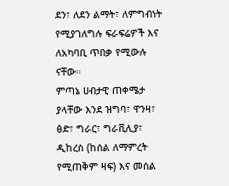ደን፣ ለደን ልማት፣ ለምግብነት የሚያገለግሉ ፍራፍሬዎች እና ለአካባቢ ጥበቃ የሚውሉ ናቸው።
ምጣኔ ሀብታዊ ጠቀሜታ ያላቸው እንደ ዝግባ፣ ዋንዛ፣ ፅድ፣ ግራር፣ ግራቪሊያ፣ ዲከረስ (ከሰል ለማምረት የሚጠቅም ዛፍ) እና መሰል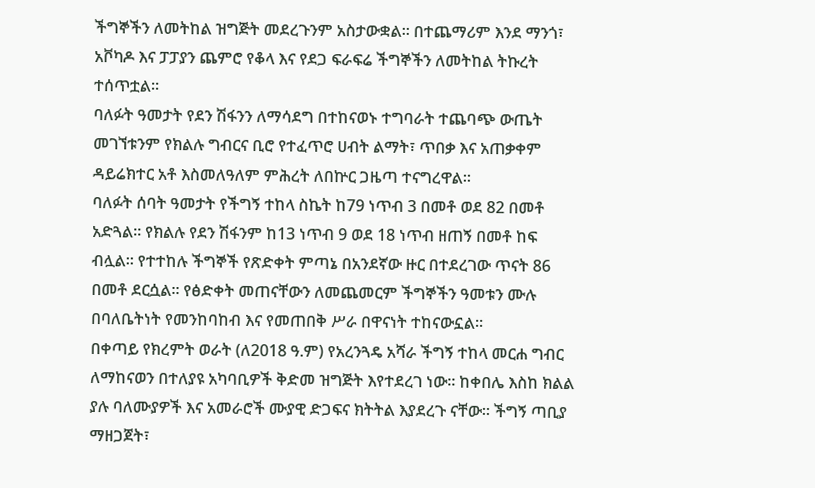ችግኞችን ለመትከል ዝግጅት መደረጉንም አስታውቋል። በተጨማሪም እንደ ማንጎ፣ አቮካዶ እና ፓፓያን ጨምሮ የቆላ እና የደጋ ፍራፍሬ ችግኞችን ለመትከል ትኩረት ተሰጥቷል።
ባለፉት ዓመታት የደን ሽፋንን ለማሳደግ በተከናወኑ ተግባራት ተጨባጭ ውጤት መገኘቱንም የክልሉ ግብርና ቢሮ የተፈጥሮ ሀብት ልማት፣ ጥበቃ እና አጠቃቀም ዳይሬክተር አቶ እስመለዓለም ምሕረት ለበኵር ጋዜጣ ተናግረዋል።
ባለፉት ሰባት ዓመታት የችግኝ ተከላ ስኬት ከ79 ነጥብ 3 በመቶ ወደ 82 በመቶ አድጓል። የክልሉ የደን ሽፋንም ከ13 ነጥብ 9 ወደ 18 ነጥብ ዘጠኝ በመቶ ከፍ ብሏል። የተተከሉ ችግኞች የጽድቀት ምጣኔ በአንደኛው ዙር በተደረገው ጥናት 86 በመቶ ደርሷል። የፅድቀት መጠናቸውን ለመጨመርም ችግኞችን ዓመቱን ሙሉ በባለቤትነት የመንከባከብ እና የመጠበቅ ሥራ በዋናነት ተከናውኗል።
በቀጣይ የክረምት ወራት (ለ2018 ዓ.ም) የአረንጓዴ አሻራ ችግኝ ተከላ መርሐ ግብር ለማከናወን በተለያዩ አካባቢዎች ቅድመ ዝግጅት እየተደረገ ነው። ከቀበሌ እስከ ክልል ያሉ ባለሙያዎች እና አመራሮች ሙያዊ ድጋፍና ክትትል እያደረጉ ናቸው። ችግኝ ጣቢያ ማዘጋጀት፣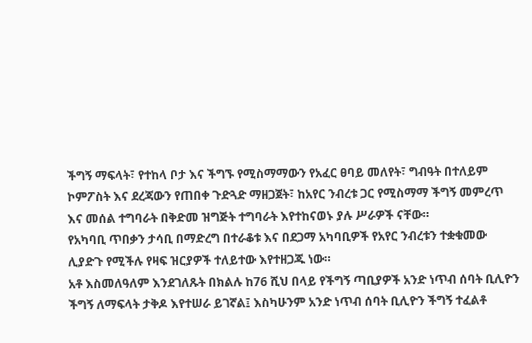ችግኝ ማፍላት፣ የተከላ ቦታ እና ችግኙ የሚስማማውን የአፈር ፀባይ መለየት፣ ግብዓት በተለይም ኮምፖስት እና ደረጃውን የጠበቀ ጉድጓድ ማዘጋጀት፣ ከአየር ንብረቱ ጋር የሚስማማ ችግኝ መምረጥ እና መሰል ተግባራት በቅድመ ዝግጅት ተግባራት እየተከናወኑ ያሉ ሥራዎች ናቸው።
የአካባቢ ጥበቃን ታሳቢ በማድረግ በተራቆቱ እና በደጋማ አካባቢዎች የአየር ንብረቱን ተቋቁመው ሊያድጉ የሚችሉ የዛፍ ዝርያዎች ተለይተው እየተዘጋጁ ነው።
አቶ እስመለዓለም እንደገለጹት በክልሉ ከ76 ሺህ በላይ የችግኝ ጣቢያዎች አንድ ነጥብ ሰባት ቢሊዮን ችግኝ ለማፍላት ታቅዶ እየተሠራ ይገኛል፤ እስካሁንም አንድ ነጥብ ሰባት ቢሊዮን ችግኝ ተፈልቶ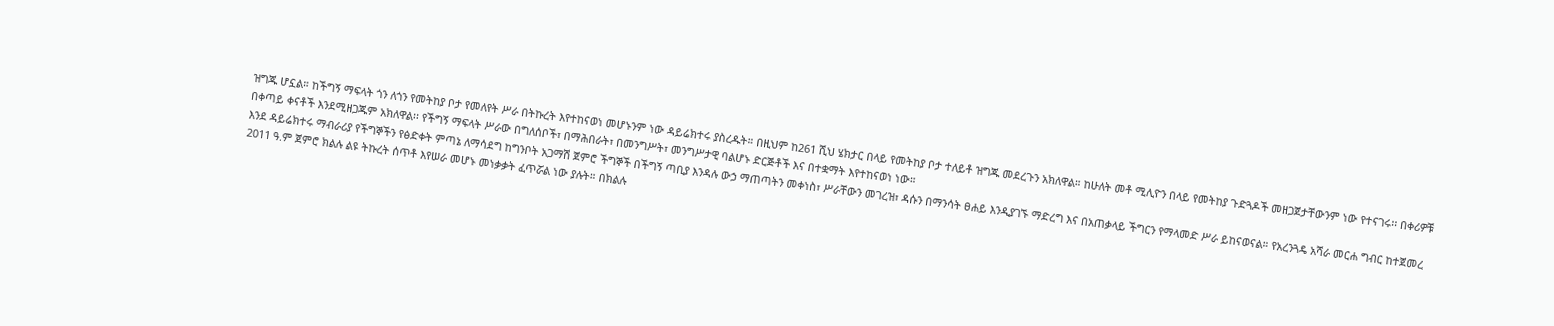ዝግጁ ሆኗል። ከችግኝ ማፍላት ጎን ለጎን የመትከያ ቦታ የመለየት ሥራ በትኩረት እየተከናወነ መሆኑንም ነው ዳይሬክተሩ ያስረዱት። በዚህም ከ261 ሺህ ሄክታር በላይ የመትከያ ቦታ ተለይቶ ዝግጁ መደረጉን አክለዋል። ከሁለት መቶ ሚሊዮን በላይ የመትከያ ጉድጓዶች መዘጋጀታቸውንም ነው የተናገሩ፡፡ በቀሪዎቹ በቀጣይ ቀናቶች እንደሚዘጋጁም አክለዋል፡፡ የችግኝ ማፍላት ሥራው በግለሰቦች፣ በማሕበራት፣ በመንግሥት፣ መንግሥታዊ ባልሆኑ ድርጅቶች እና በተቋማት እየተከናወነ ነው።
እንደ ዳይሬክተሩ ማብራሪያ የችግኞችን የፅድቀት ምጣኔ ለማሳደግ ከግንቦት አጋማሽ ጀምሮ ችግኞች በችግኝ ጣቢያ እንዳሉ ውኃ ማጠጣትን መቀነስ፣ ሥራቸውን መገረዝ፣ ዳሱን በማንሳት ፀሐይ እንዲያገኙ ማድረግ እና በአጠቃላይ ችግርን የማላመድ ሥራ ይከናወናል። የአረንጓዴ አሻራ መርሐ ግብር ከተጀመረ 2011 ዓ.ም ጀምሮ ክልሉ ልዩ ትኩረት ሰጥቶ እየሠራ መሆኑ መነቃቃት ፈጥሯል ነው ያሉት። በክልሉ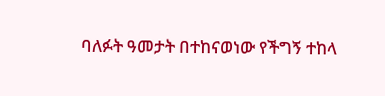ባለፉት ዓመታት በተከናወነው የችግኝ ተከላ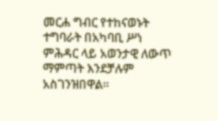መርሐ ግብር የተከናወኑት ተግባራት በአካባቢ ሥነ ምሕዳር ላይ አወንታዊ ለውጥ ማምጣት እንደቻሉም አስገንዝበዋል።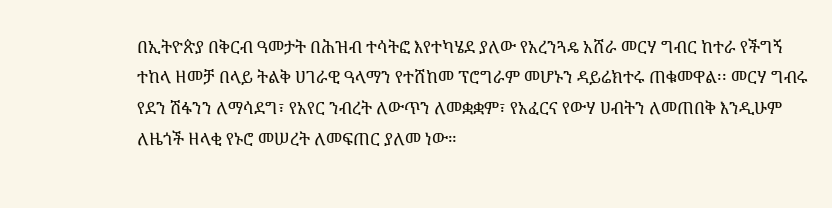በኢትዮጵያ በቅርብ ዓመታት በሕዝብ ተሳትፎ እየተካሄደ ያለው የአረንጓዴ አሸራ መርሃ ግብር ከተራ የችግኝ ተከላ ዘመቻ በላይ ትልቅ ሀገራዊ ዓላማን የተሸከመ ፕሮግራም መሆኑን ዳይሬክተሩ ጠቁመዋል፡፡ መርሃ ግብሩ የደን ሽፋንን ለማሳደግ፣ የአየር ንብረት ለውጥን ለመቋቋም፣ የአፈርና የውሃ ሀብትን ለመጠበቅ እንዲሁም ለዜጎች ዘላቂ የኑሮ መሠረት ለመፍጠር ያለመ ነው።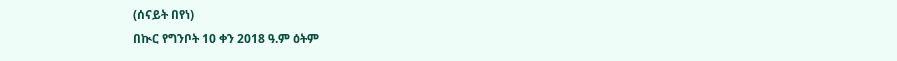(ሰናይት በየነ)
በኲር የግንቦት 10 ቀን 2018 ዓ.ም ዕትም